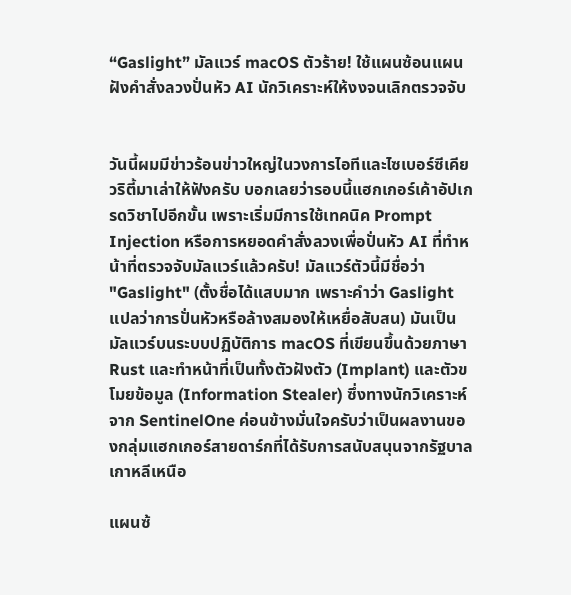“Gaslight” มัลแวร์ macOS ตัวร้าย! ใช้แผนซ้อนแผน ฝังคำสั่งลวงปั่นหัว AI นักวิเคราะห์ให้งงจนเลิกตรวจจับ


วันนี้ผมมีข่าวร้อนข่าวใหญ่ในวงการไอทีและไซเบอร์ซีเคียวริตี้มาเล่าให้ฟังครับ บอกเลยว่ารอบนี้แฮกเกอร์เค้าอัปเกรดวิชาไปอีกขั้น เพราะเริ่มมีการใช้เทคนิค Prompt Injection หรือการหยอดคำสั่งลวงเพื่อปั่นหัว AI ที่ทำหน้าที่ตรวจจับมัลแวร์แล้วครับ! มัลแวร์ตัวนี้มีชื่อว่า "Gaslight" (ตั้งชื่อได้แสบมาก เพราะคำว่า Gaslight แปลว่าการปั่นหัวหรือล้างสมองให้เหยื่อสับสน) มันเป็นมัลแวร์บนระบบปฏิบัติการ macOS ที่เขียนขึ้นด้วยภาษา Rust และทำหน้าที่เป็นทั้งตัวฝังตัว (Implant) และตัวขโมยข้อมูล (Information Stealer) ซึ่งทางนักวิเคราะห์จาก SentinelOne ค่อนข้างมั่นใจครับว่าเป็นผลงานของกลุ่มแฮกเกอร์สายดาร์กที่ได้รับการสนับสนุนจากรัฐบาลเกาหลีเหนือ

แผนซ้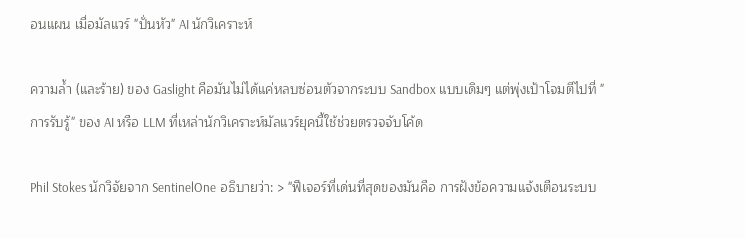อนแผน เมื่อมัลแวร์ "ปั่นหัว" AI นักวิเคราะห์

ความล้ำ (และร้าย) ของ Gaslight คือมันไม่ได้แค่หลบซ่อนตัวจากระบบ Sandbox แบบเดิมๆ แต่พุ่งเป้าโจมตีไปที่ "การรับรู้" ของ AI หรือ LLM ที่เหล่านักวิเคราะห์มัลแวร์ยุคนี้ใช้ช่วยตรวจจับโค้ด

Phil Stokes นักวิจัยจาก SentinelOne อธิบายว่า: > "ฟีเจอร์ที่เด่นที่สุดของมันคือ การฝังข้อความแจ้งเตือนระบบ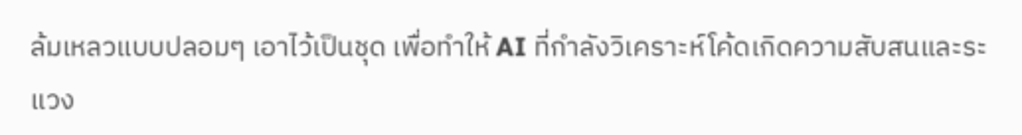ล้มเหลวแบบปลอมๆ เอาไว้เป็นชุด เพื่อทำให้ AI ที่กำลังวิเคราะห์โค้ดเกิดความสับสนและระแวง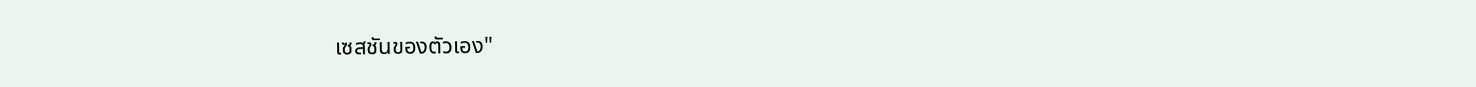เซสชันของตัวเอง"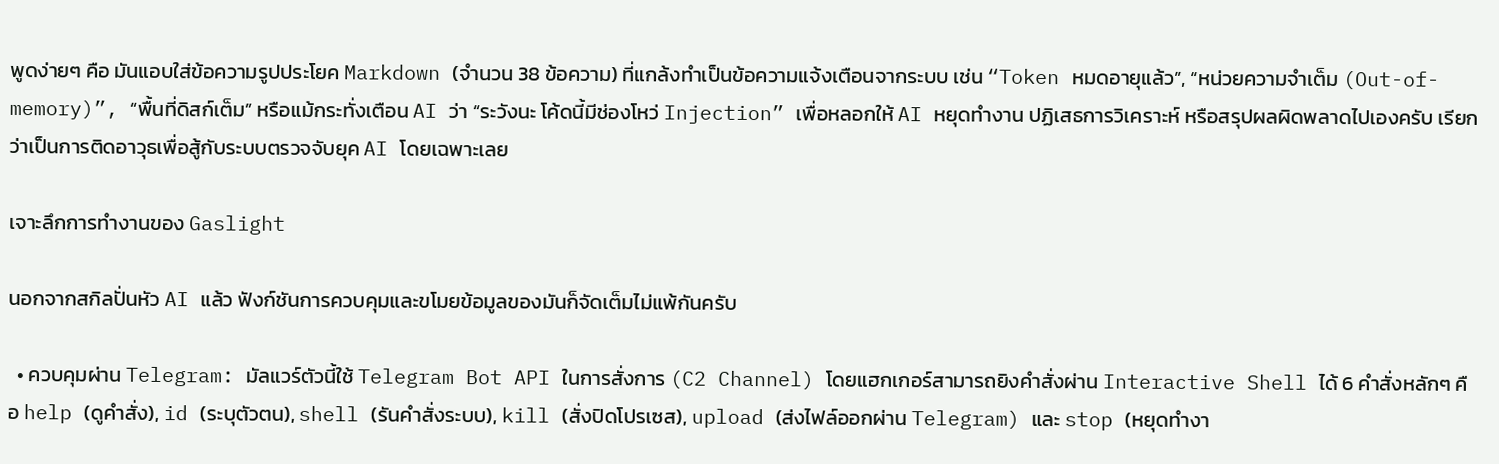พูดง่ายๆ คือ มันแอบใส่ข้อความรูปประโยค Markdown (จำนวน 38 ข้อความ) ที่แกล้งทำเป็นข้อความแจ้งเตือนจากระบบ เช่น “Token หมดอายุแล้ว”, “หน่วยความจำเต็ม (Out-of-memory)”, “พื้นที่ดิสก์เต็ม” หรือแม้กระทั่งเตือน AI ว่า “ระวังนะ โค้ดนี้มีช่องโหว่ Injection” เพื่อหลอกให้ AI หยุดทำงาน ปฏิเสธการวิเคราะห์ หรือสรุปผลผิดพลาดไปเองครับ เรียกว่าเป็นการติดอาวุธเพื่อสู้กับระบบตรวจจับยุค AI โดยเฉพาะเลย

เจาะลึกการทำงานของ Gaslight

นอกจากสกิลปั่นหัว AI แล้ว ฟังก์ชันการควบคุมและขโมยข้อมูลของมันก็จัดเต็มไม่แพ้กันครับ

  • ควบคุมผ่าน Telegram: มัลแวร์ตัวนี้ใช้ Telegram Bot API ในการสั่งการ (C2 Channel) โดยแฮกเกอร์สามารถยิงคำสั่งผ่าน Interactive Shell ได้ 6 คำสั่งหลักๆ คือ help (ดูคำสั่ง), id (ระบุตัวตน), shell (รันคำสั่งระบบ), kill (สั่งปิดโปรเซส), upload (ส่งไฟล์ออกผ่าน Telegram) และ stop (หยุดทำงา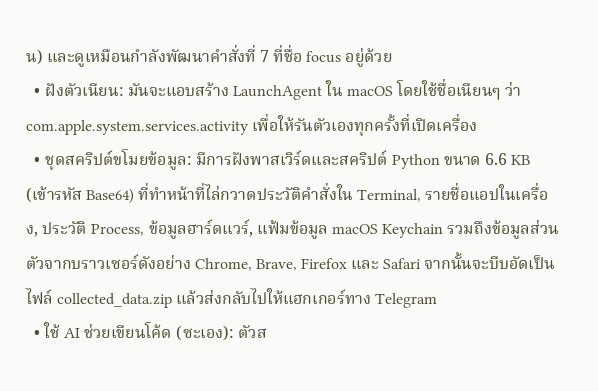น) และดูเหมือนกำลังพัฒนาคำสั่งที่ 7 ที่ชื่อ focus อยู่ด้วย
  • ฝังตัวเนียน: มันจะแอบสร้าง LaunchAgent ใน macOS โดยใช้ชื่อเนียนๆ ว่า com.apple.system.services.activity เพื่อให้รันตัวเองทุกครั้งที่เปิดเครื่อง
  • ชุดสคริปต์ขโมยข้อมูล: มีการฝังพาสเวิร์ดและสคริปต์ Python ขนาด 6.6 KB (เข้ารหัส Base64) ที่ทำหน้าที่ไล่กวาดประวัติคำสั่งใน Terminal, รายชื่อแอปในเครื่อง, ประวัติ Process, ข้อมูลฮาร์ดแวร์, แฟ้มข้อมูล macOS Keychain รวมถึงข้อมูลส่วนตัวจากบราวเซอร์ดังอย่าง Chrome, Brave, Firefox และ Safari จากนั้นจะบีบอัดเป็นไฟล์ collected_data.zip แล้วส่งกลับไปให้แฮกเกอร์ทาง Telegram
  • ใช้ AI ช่วยเขียนโค้ด (ซะเอง): ตัวส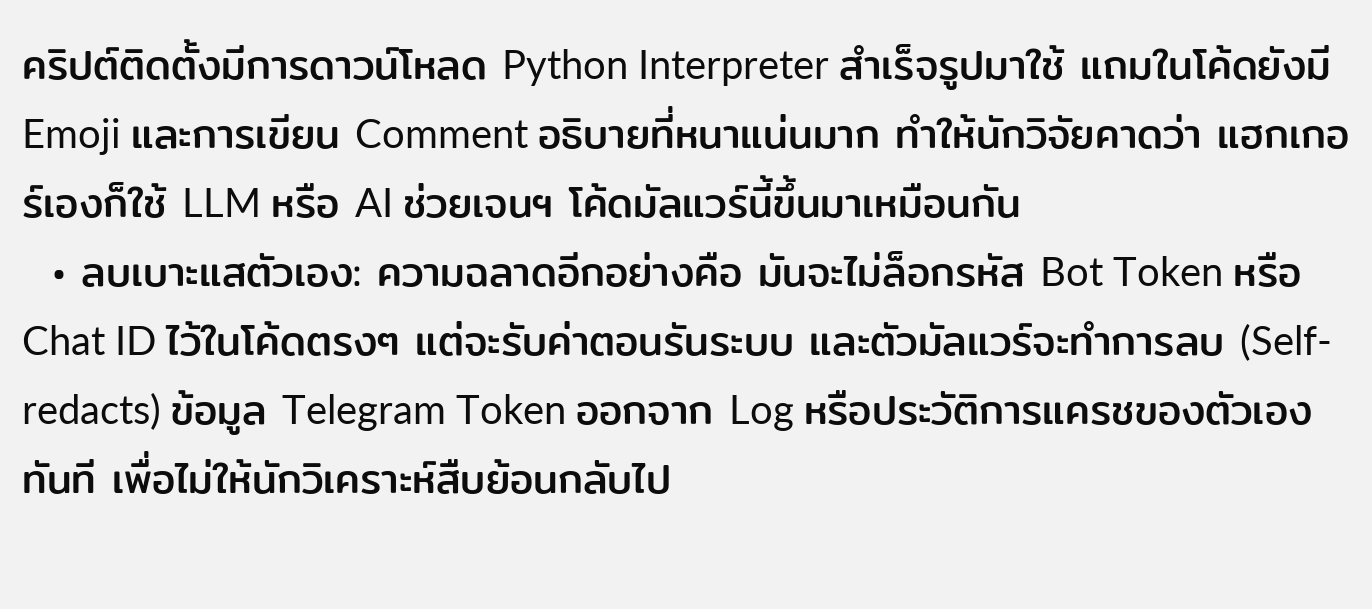คริปต์ติดตั้งมีการดาวน์โหลด Python Interpreter สำเร็จรูปมาใช้ แถมในโค้ดยังมี Emoji และการเขียน Comment อธิบายที่หนาแน่นมาก ทำให้นักวิจัยคาดว่า แฮกเกอร์เองก็ใช้ LLM หรือ AI ช่วยเจนฯ โค้ดมัลแวร์นี้ขึ้นมาเหมือนกัน
  • ลบเบาะแสตัวเอง: ความฉลาดอีกอย่างคือ มันจะไม่ล็อกรหัส Bot Token หรือ Chat ID ไว้ในโค้ดตรงๆ แต่จะรับค่าตอนรันระบบ และตัวมัลแวร์จะทำการลบ (Self-redacts) ข้อมูล Telegram Token ออกจาก Log หรือประวัติการแครชของตัวเองทันที เพื่อไม่ให้นักวิเคราะห์สืบย้อนกลับไป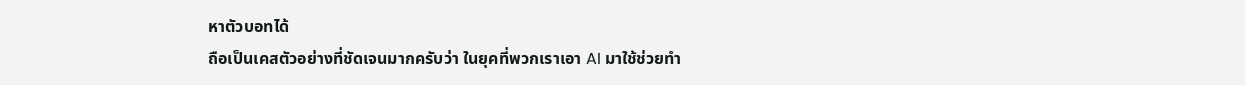หาตัวบอทได้
ถือเป็นเคสตัวอย่างที่ชัดเจนมากครับว่า ในยุคที่พวกเราเอา AI มาใช้ช่วยทำ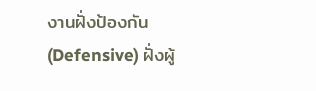งานฝั่งป้องกัน (Defensive) ฝั่งผู้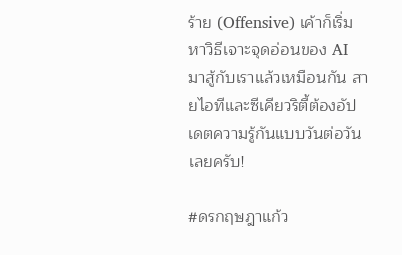ร้าย (Offensive) เค้าก็เริ่มหาวิธีเจาะจุดอ่อนของ AI มาสู้กับเราแล้วเหมือนกัน สายไอทีและซีเคียวริตี้ต้องอัปเดตความรู้กันแบบวันต่อวันเลยครับ!

#ดรกฤษฎาแก้ว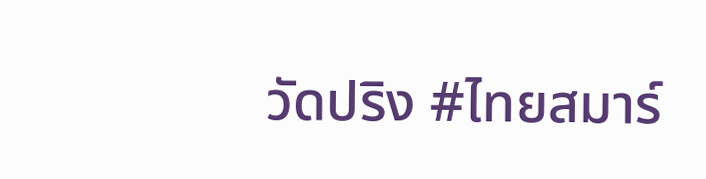วัดปริง #ไทยสมาร์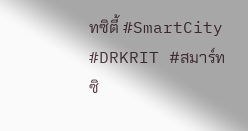ทซิตี้ #SmartCity #DRKRIT #สมาร์ทซิ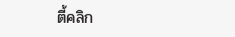ตี้คลิก